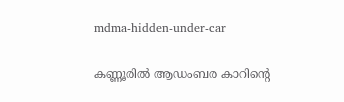mdma-hidden-under-car

കണ്ണൂരില്‍ ആഡംബര കാറിന്‍റെ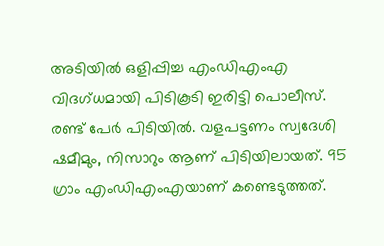അടിയിൽ ഒളിപ്പിച്ച എംഡിഎംഎ വിദഗ്‌ധമായി പിടികൂടി ഇരിട്ടി പൊലീസ്. രണ്ട് പേർ പിടിയിൽ. വളപട്ടണം സ്വദേശി ഷമീമും, നിസാറും ആണ് പിടിയിലായത്. 95 ഗ്രാം എംഡിഎംഎയാണ് കണ്ടെടുത്തത്.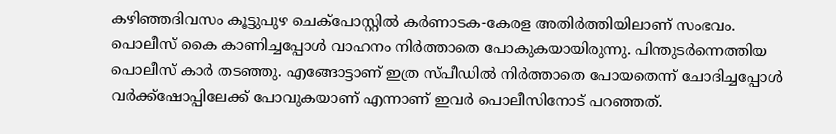കഴിഞ്ഞദിവസം കൂട്ടുപുഴ ചെക്പോസ്റ്റിൽ കർണാടക-കേരള അതിർത്തിയിലാണ് സംഭവം. പൊലീസ് കൈ കാണിച്ചപ്പോൾ വാഹനം നിർത്താതെ പോകുകയായിരുന്നു. പിന്തുടർന്നെത്തിയ പൊലീസ് കാർ തടഞ്ഞു. എങ്ങോട്ടാണ് ഇത്ര സ്പീ‍ഡില്‍ നിർത്താതെ പോയതെന്ന് ചോദിച്ചപ്പോൾ വര്‍ക്ക്ഷോപ്പിലേക്ക് പോവുകയാണ് എന്നാണ് ഇവർ പൊലീസിനോട് പറഞ്ഞത്.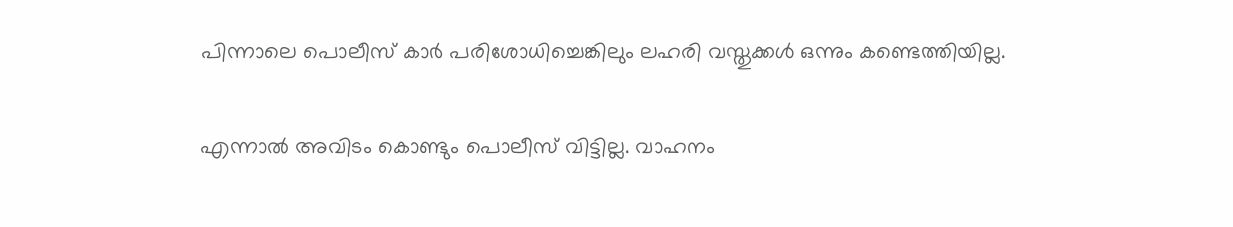പിന്നാലെ പൊലീസ് കാര്‍ പരിശോധിച്ചെങ്കിലും ലഹരി വസ്തുക്കൾ ഒന്നും കണ്ടെത്തിയില്ല.

എന്നാല്‍ അവിടം കൊണ്ടും പൊലീസ് വിട്ടില്ല. വാഹനം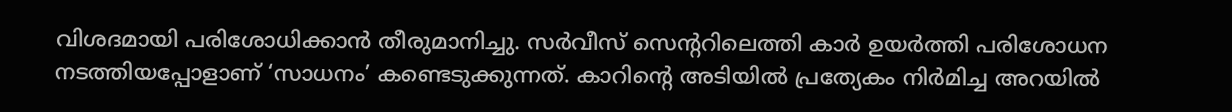വിശദമായി പരിശോധിക്കാന്‍ തീരുമാനിച്ചു. സർവീസ് സെന്‍ററിലെത്തി കാർ ഉയർത്തി പരിശോധന നടത്തിയപ്പോളാണ് ‘സാധനം’ കണ്ടെടുക്കുന്നത്. കാറിന്‍റെ അടിയിൽ പ്രത്യേകം നിർമിച്ച അറയിൽ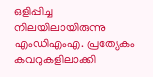ഒളിപ്പിച്ച നിലയിലായിരുന്നു എംഡിഎംഎ. പ്രത്യേകം കവറുകളിലാക്കി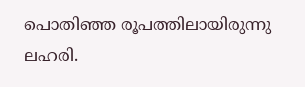പൊതിഞ്ഞ രൂപത്തിലായിരുന്നു ലഹരി.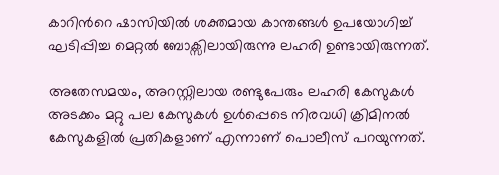കാറിന്‍റെ ഷാസിയില്‍ ശക്തമായ കാന്തങ്ങൾ ഉപയോഗിച്ച് ഘടിപ്പിച്ച മെറ്റല്‍ ബോക്സിലായിരുന്നു ലഹരി ഉണ്ടായിരുന്നത്.

അതേസമയം, അറസ്റ്റിലായ രണ്ടുപേരും ലഹരി കേസുകൾ അടക്കം മറ്റു പല കേസുകൾ ഉൾപ്പെടെ നിരവധി ക്രിമിനല്‍ കേസുകളിൽ പ്രതികളാണ് എന്നാണ് പൊലീസ് പറയുന്നത്.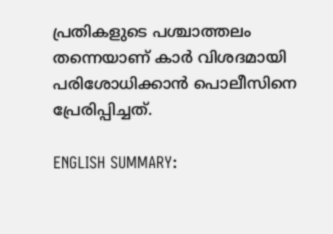പ്രതികളുടെ പശ്ചാത്തലം തന്നെയാണ് കാര്‍ വിശദമായി പരിശോധിക്കാന്‍ പൊലീസിനെ പ്രേരിപ്പിച്ചത്.

ENGLISH SUMMARY: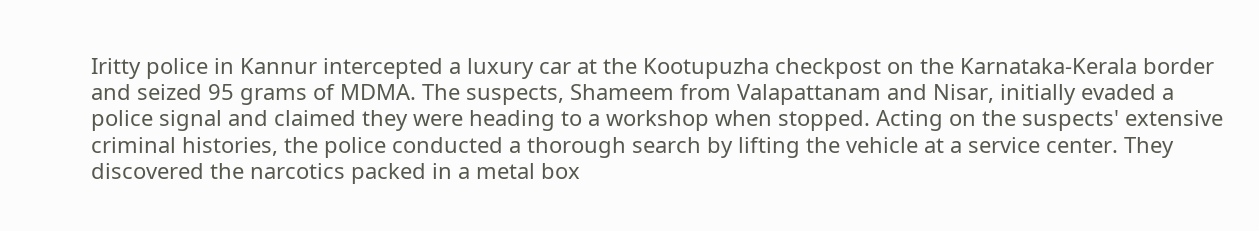Iritty police in Kannur intercepted a luxury car at the Kootupuzha checkpost on the Karnataka-Kerala border and seized 95 grams of MDMA. The suspects, Shameem from Valapattanam and Nisar, initially evaded a police signal and claimed they were heading to a workshop when stopped. Acting on the suspects' extensive criminal histories, the police conducted a thorough search by lifting the vehicle at a service center. They discovered the narcotics packed in a metal box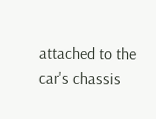attached to the car's chassis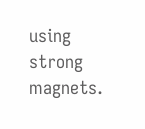using strong magnets.